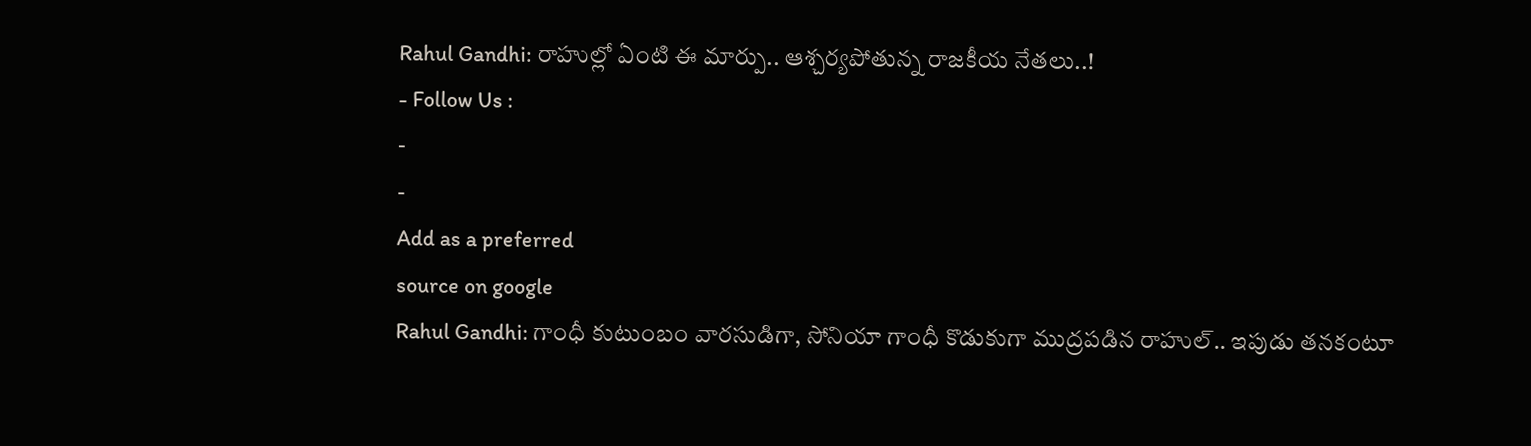Rahul Gandhi: రాహుల్లో ఏంటి ఈ మార్పు.. ఆశ్చర్యపోతున్న రాజకీయ నేతలు..!
- Follow Us :
-
-
Add as a preferred
source on google
Rahul Gandhi: గాంధీ కుటుంబం వారసుడిగా, సోనియా గాంధీ కొడుకుగా ముద్రపడిన రాహుల్.. ఇపుడు తనకంటూ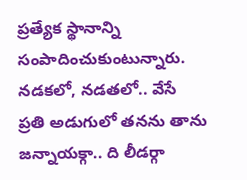ప్రత్యేక స్థానాన్ని సంపాదించుకుంటున్నారు. నడకలో, నడతలో.. వేసే ప్రతి అడుగులో తనను తాను జన్నాయక్గా.. ది లీడర్గా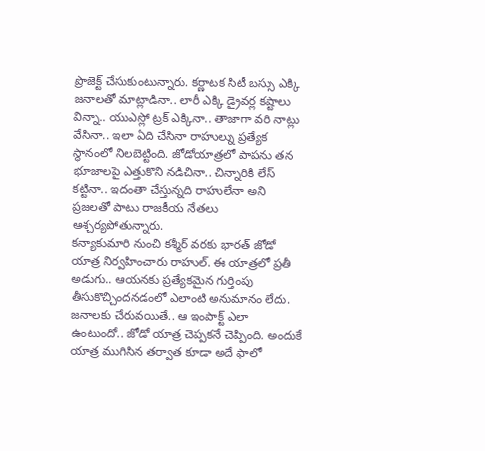ప్రొజెక్ట్ చేసుకుంటున్నారు. కర్ణాటక సిటీ బస్సు ఎక్కి జనాలతో మాట్లాడినా.. లారీ ఎక్కి డ్రైవర్ల కష్టాలు విన్నా.. యుఎస్లో ట్రక్ ఎక్కినా.. తాజాగా వరి నాట్లు వేసినా.. ఇలా ఏది చేసినా రాహుల్ను ప్రత్యేక స్థానంలో నిలబెట్టింది. జోడోయాత్రలో పాపను తన భూజాలపై ఎత్తుకొని నడిచినా.. చిన్నారికి లేస్ కట్టినా.. ఇదంతా చేస్తున్నది రాహులేనా అని ప్రజలతో పాటు రాజకీయ నేతలు ఆశ్చర్యపోతున్నారు.
కన్యాకుమారి నుంచి కశ్మీర్ వరకు భారత్ జోడో యాత్ర నిర్వహించారు రాహుల్. ఈ యాత్రలో ప్రతీ అడుగు.. ఆయనకు ప్రత్యేకమైన గుర్తింపు తీసుకొచ్చిందనడంలో ఎలాంటి అనుమానం లేదు. జనాలకు చేరువయితే.. ఆ ఇంపాక్ట్ ఎలా ఉంటుందో.. జోడో యాత్ర చెప్పకనే చెప్పింది. అందుకే యాత్ర ముగిసిన తర్వాత కూడా అదే ఫాలో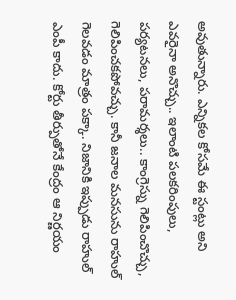అవుతున్నారు. ఎన్నికల కోసమే ఈ స్టంట్లు అని ఎవరైనా అనొచ్చు.. ఇలాంటి పలకరింపులు, పర్యటనలు, పరామర్శలు.. కాంగ్రెస్ను గెలిపించొచ్చు, గెలిపించకపోవచ్చు. కానీ జనాల మనసును రాహుల్ గెలవడం మాత్రం పక్కా. నిజానికి ఇప్పుడు రాహుల్ ఎంపీ కాదు. కోర్టు తీర్పుతోనే కేంద్రం ఆ నిర్ణయం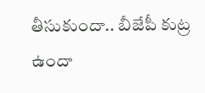తీసుకుందా.. బీజేపీ కుట్ర ఉందా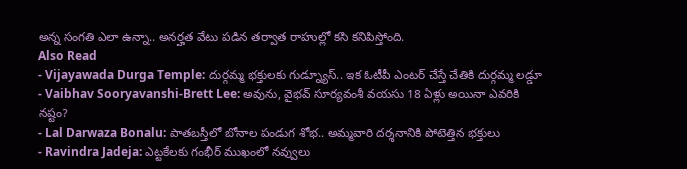అన్న సంగతి ఎలా ఉన్నా.. అనర్హత వేటు పడిన తర్వాత రాహుల్లో కసి కనిపిస్తోంది.
Also Read
- Vijayawada Durga Temple: దుర్గమ్మ భక్తులకు గుడ్న్యూస్.. ఇక ఓటీపీ ఎంటర్ చేస్తే చేతికి దుర్గమ్మ లడ్డూ
- Vaibhav Sooryavanshi-Brett Lee: అవును, వైభవ్ సూర్యవంశీ వయసు 18 ఏళ్లు అయినా ఎవరికి నష్టం?
- Lal Darwaza Bonalu: పాతబస్తీలో బోనాల పండుగ శోభ.. అమ్మవారి దర్శనానికి పోటెత్తిన భక్తులు
- Ravindra Jadeja: ఎట్టకేలకు గంభీర్ ముఖంలో నవ్వులు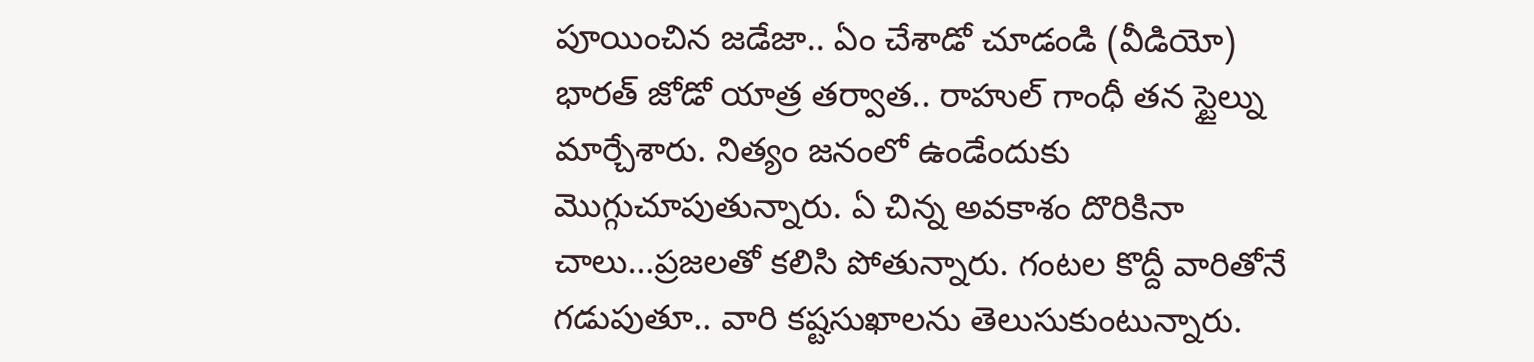పూయించిన జడేజా.. ఏం చేశాడో చూడండి (వీడియో)
భారత్ జోడో యాత్ర తర్వాత.. రాహుల్ గాంధీ తన స్టైల్ను మార్చేశారు. నిత్యం జనంలో ఉండేందుకు మొగ్గుచూపుతున్నారు. ఏ చిన్న అవకాశం దొరికినా చాలు…ప్రజలతో కలిసి పోతున్నారు. గంటల కొద్దీ వారితోనే గడుపుతూ.. వారి కష్టసుఖాలను తెలుసుకుంటున్నారు.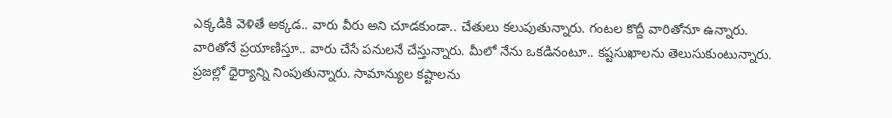ఎక్కడికి వెళితే అక్కడ.. వారు వీరు అని చూడకుండా.. చేతులు కలుపుతున్నారు. గంటల కొద్దీ వారితోనూ ఉన్నారు. వారితోనే ప్రయాణిస్తూ.. వారు చేసే పనులనే చేస్తున్నారు. మీలో నేను ఒకడినంటూ.. కష్టసుఖాలను తెలుసుకుంటున్నారు. ప్రజల్లో ధైర్యాన్ని నింపుతున్నారు. సామాన్యుల కష్టాలను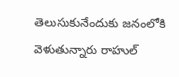తెలుసుకునేందుకు జనంలోకి వెళుతున్నారు రాహుల్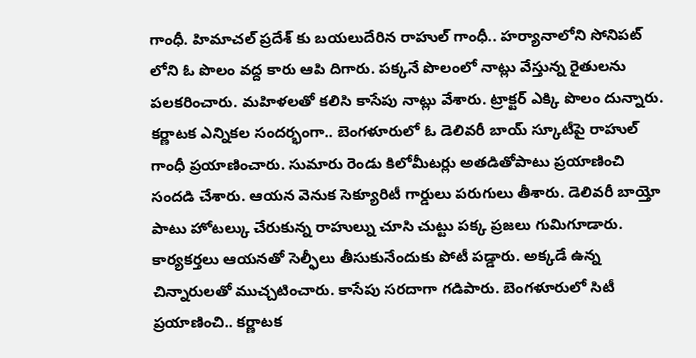గాంధీ. హిమాచల్ ప్రదేశ్ కు బయలుదేరిన రాహుల్ గాంధీ.. హర్యానాలోని సోనిపట్ లోని ఓ పొలం వద్ద కారు ఆపి దిగారు. పక్కనే పొలంలో నాట్లు వేస్తున్న రైతులను పలకరించారు. మహిళలతో కలిసి కాసేపు నాట్లు వేశారు. ట్రాక్టర్ ఎక్కి పొలం దున్నారు.
కర్ణాటక ఎన్నికల సందర్భంగా.. బెంగళూరులో ఓ డెలివరీ బాయ్ స్కూటీపై రాహుల్ గాంధీ ప్రయాణించారు. సుమారు రెండు కిలోమీటర్లు అతడితోపాటు ప్రయాణించి సందడి చేశారు. ఆయన వెనుక సెక్యూరిటీ గార్డులు పరుగులు తీశారు. డెలివరీ బాయ్తో పాటు హోటల్కు చేరుకున్న రాహుల్ను చూసి చుట్టు పక్క ప్రజలు గుమిగూడారు. కార్యకర్తలు ఆయనతో సెల్ఫీలు తీసుకునేందుకు పోటీ పడ్డారు. అక్కడే ఉన్న చిన్నారులతో ముచ్చటించారు. కాసేపు సరదాగా గడిపారు. బెంగళూరులో సిటీ ప్రయాణించి.. కర్ణాటక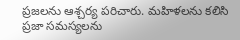ప్రజలను ఆశ్చర్య పరిచారు. మహిళలను కలిసి ప్రజా సమస్యలను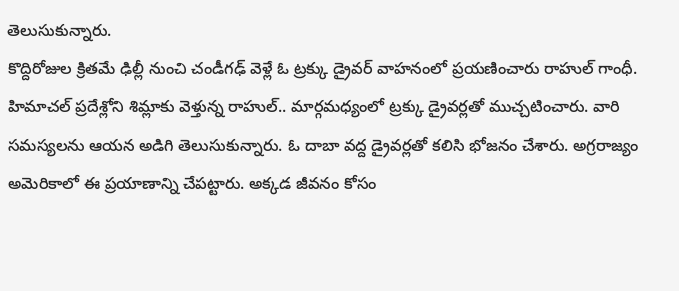తెలుసుకున్నారు.
కొద్దిరోజుల క్రితమే ఢిల్లీ నుంచి చండీగఢ్ వెళ్లే ఓ ట్రక్కు డ్రైవర్ వాహనంలో ప్రయణించారు రాహుల్ గాంధీ. హిమాచల్ ప్రదేశ్లోని శిమ్లాకు వెళ్తున్న రాహుల్.. మార్గమధ్యంలో ట్రక్కు డ్రైవర్లతో ముచ్చటించారు. వారి సమస్యలను ఆయన అడిగి తెలుసుకున్నారు. ఓ దాబా వద్ద డ్రైవర్లతో కలిసి భోజనం చేశారు. అగ్రరాజ్యం అమెరికాలో ఈ ప్రయాణాన్ని చేపట్టారు. అక్కడ జీవనం కోసం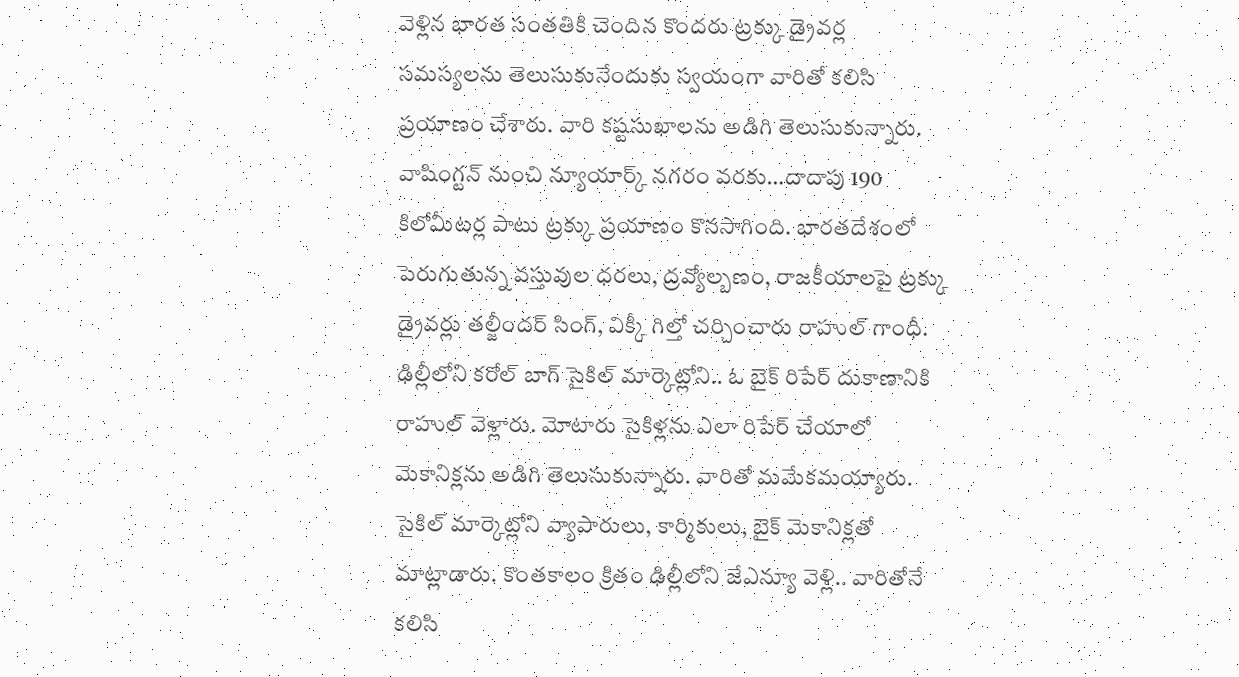వెళ్లిన భారత సంతతికి చెందిన కొందరు ట్రక్కు డ్రైవర్ల సమస్యలను తెలుసుకునేందుకు స్వయంగా వారితో కలిసి ప్రయాణం చేశారు. వారి కష్టసుఖాలను అడిగి తెలుసుకున్నారు. వాషింగ్టన్ నుంచి న్యూయార్క్ నగరం వరకు…దాదాపు 190 కిలోమీటర్ల పాటు ట్రక్కు ప్రయాణం కొనసాగింది. భారతదేశంలో పెరుగుతున్న వస్తువుల ధరలు, ద్రవ్యోల్బణం, రాజకీయాలపై ట్రక్కు డ్రైవర్లు తల్జీందర్ సింగ్, విక్కీ గిల్తో చర్చించారు రాహుల్ గాంధీ.
ఢిల్లీలోని కరోల్ బాగ్ సైకిల్ మార్కెట్లోని.. ఓ బైక్ రిపేర్ దుకాణానికి రాహుల్ వెళ్లారు. మోటారు సైకిళ్లను ఎలా రిపేర్ చేయాలో మెకానిక్లను అడిగి తెలుసుకున్నారు. వారితో మమేకమయ్యారు. సైకిల్ మార్కెట్లోని వ్యాపారులు, కార్మికులు, బైక్ మెకానిక్లతో మాట్లాడారు. కొంతకాలం క్రితం ఢిల్లీలోని జేఎన్యూ వెళ్లి.. వారితోనే కలిసి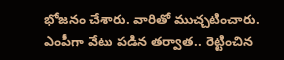భోజనం చేశారు. వారితో ముచ్చటించారు. ఎంపీగా వేటు పడిన తర్వాత.. రెట్టించిన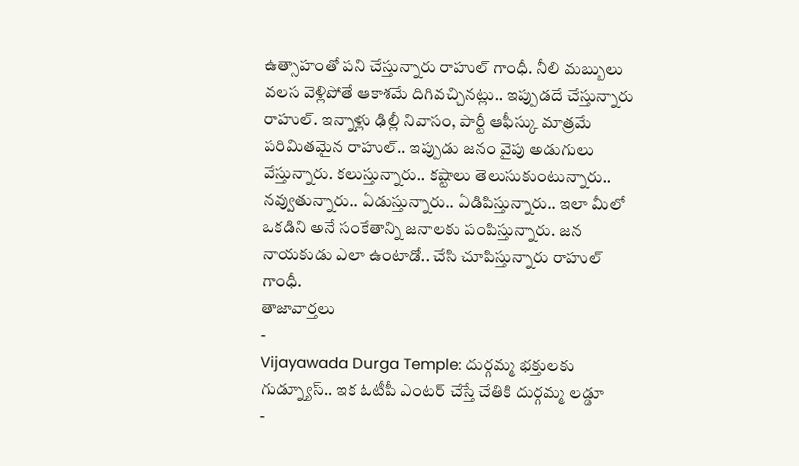ఉత్సాహంతో పని చేస్తున్నారు రాహుల్ గాంధీ. నీలి మబ్బులు వలస వెళ్లిపోతే ఆకాశమే దిగివచ్చినట్లు.. ఇప్పుడదే చేస్తున్నారు రాహుల్. ఇన్నాళ్లు ఢిల్లీ నివాసం, పార్టీ ఆఫీస్కు మాత్రమే పరిమితమైన రాహుల్.. ఇప్పుడు జనం వైపు అడుగులు వేస్తున్నారు. కలుస్తున్నారు.. కష్టాలు తెలుసుకుంటున్నారు.. నవ్వుతున్నారు.. ఏడుస్తున్నారు.. ఏడిపిస్తున్నారు.. ఇలా మీలో ఒకడిని అనే సంకేతాన్ని జనాలకు పంపిస్తున్నారు. జన నాయకుడు ఎలా ఉంటాడో.. చేసి చూపిస్తున్నారు రాహుల్ గాంధీ.
తాజావార్తలు
-
Vijayawada Durga Temple: దుర్గమ్మ భక్తులకు గుడ్న్యూస్.. ఇక ఓటీపీ ఎంటర్ చేస్తే చేతికి దుర్గమ్మ లడ్డూ
-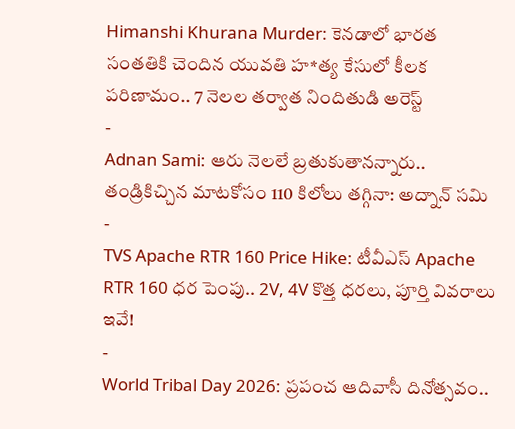Himanshi Khurana Murder: కెనడాలో భారత సంతతికి చెందిన యువతి హ*త్య కేసులో కీలక పరిణామం.. 7 నెలల తర్వాత నిందితుడి అరెస్ట్
-
Adnan Sami: ఆరు నెలలే బ్రతుకుతానన్నారు.. తండ్రికిచ్చిన మాటకోసం 110 కిలోలు తగ్గినా: అద్నాన్ సమి
-
TVS Apache RTR 160 Price Hike: టీవీఎస్ Apache RTR 160 ధర పెంపు.. 2V, 4V కొత్త ధరలు, పూర్తి వివరాలు ఇవే!
-
World Tribal Day 2026: ప్రపంచ ఆదివాసీ దినోత్సవం..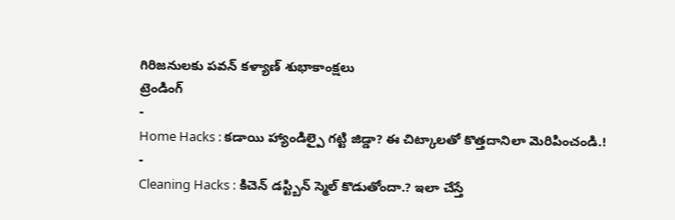గిరిజనులకు పవన్ కళ్యాణ్ శుభాకాంక్షలు
ట్రెండింగ్
-
Home Hacks : కడాయి హ్యాండిల్పై గట్టి జిడ్డా? ఈ చిట్కాలతో కొత్తదానిలా మెరిపించండి.!
-
Cleaning Hacks : కిచెన్ డస్ట్బిన్ స్మెల్ కొడుతోందా.? ఇలా చేస్తే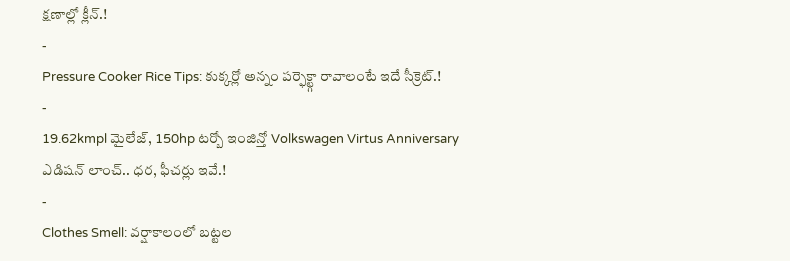క్షణాల్లో క్లీన్.!
-
Pressure Cooker Rice Tips: కుక్కర్లో అన్నం పర్ఫెక్ట్గా రావాలంటే ఇదే సీక్రెట్.!
-
19.62kmpl మైలేజ్, 150hp టర్బో ఇంజిన్తో Volkswagen Virtus Anniversary ఎడిషన్ లాంచ్.. ధర, ఫీచర్లు ఇవే.!
-
Clothes Smell: వర్షాకాలంలో బట్టల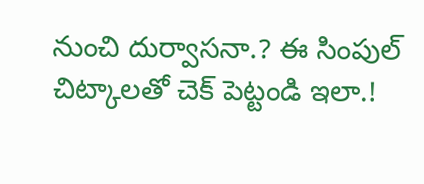నుంచి దుర్వాసనా.? ఈ సింపుల్ చిట్కాలతో చెక్ పెట్టండి ఇలా.!